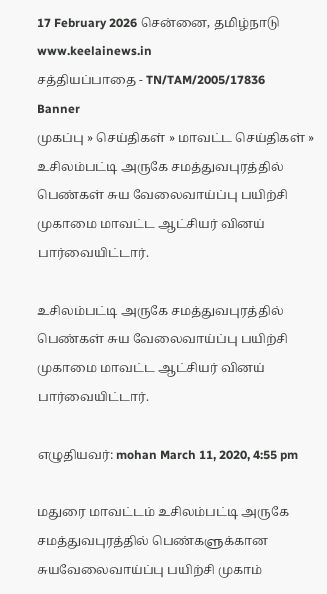17 February 2026 சென்னை, தமிழ்நாடு
www.keelainews.in
சத்தியப்பாதை - TN/TAM/2005/17836
Banner
முகப்பு » செய்திகள் » மாவட்ட செய்திகள் » உசிலம்பட்டி அருகே சமத்துவபுரத்தில் பெண்கள் சுய வேலைவாய்ப்பு பயிற்சி முகாமை மாவட்ட ஆட்சியர் வினய் பார்வையிட்டார்.

உசிலம்பட்டி அருகே சமத்துவபுரத்தில் பெண்கள் சுய வேலைவாய்ப்பு பயிற்சி முகாமை மாவட்ட ஆட்சியர் வினய் பார்வையிட்டார்.

எழுதியவர்: mohan March 11, 2020, 4:55 pm

மதுரை மாவட்டம் உசிலம்பட்டி அருகே சமத்துவபுரத்தில் பெண்களுக்கான சுயவேலைவாய்ப்பு பயிற்சி முகாம்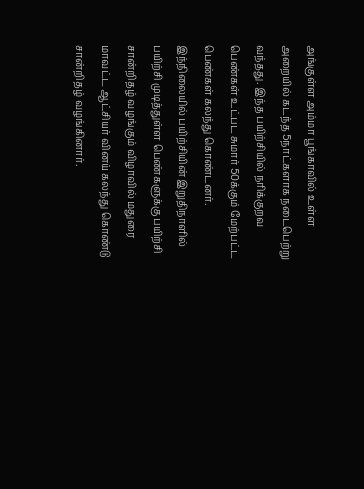அங்குள்ள அம்மா பூங்காவில் உள்ள அறையில் கடந்த 5நாட்களாக நடைபெற்று வந்தது. இந்த பயிற்சியில் நரிக்குறவ பெண்கள் உட்பட சுமார் 50க்கும் மேற்பட்ட பெண்கள் கலந்து கொண்டனர். இந்நிலையில் பயிற்சியின் இறுதிநாளில்  பயிற்சி முடித்துள்ள பெண்களுக்கு பயிற்சி சான்றிதழ் வழங்கும் விழாவில் மதுரை மாவட்ட ஆட்சியர் வினய் கலந்து கொண்டு சான்றிதழ் வழங்கினார்.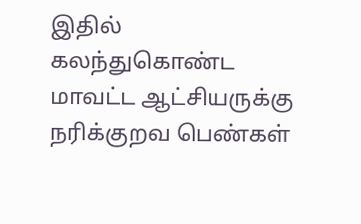இதில் கலந்துகொண்ட மாவட்ட ஆட்சியருக்கு நரிக்குறவ பெண்கள்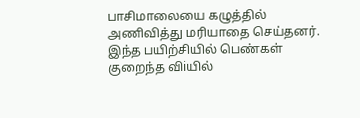பாசிமாலையை கழுத்தில் அணிவித்து மரியாதை செய்தனர். இந்த பயிற்சியில் பெண்கள் குறைந்த விiயில்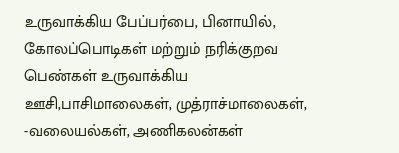உருவாக்கிய பேப்பர்பை, பினாயில், கோலப்பொடிகள் மற்றும் நரிக்குறவ பெண்கள் உருவாக்கிய ஊசி,பாசிமாலைகள், முத்ராச்மாலைகள், -வலையல்கள், அணிகலன்கள்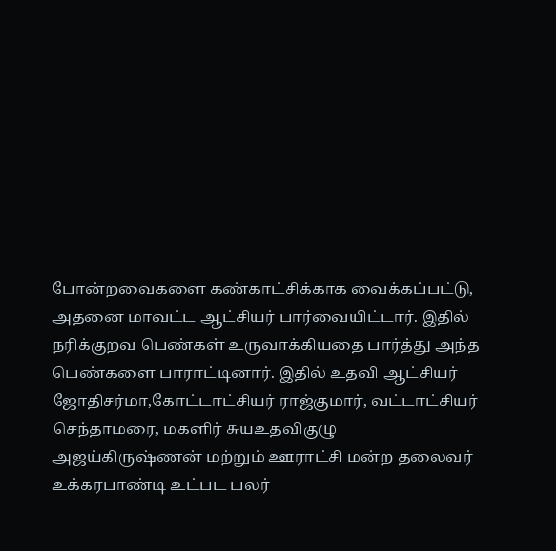போன்றவைகளை கண்காட்சிக்காக வைக்கப்பட்டு, அதனை மாவட்ட ஆட்சியர் பார்வையிட்டார். இதில் நரிக்குறவ பெண்கள் உருவாக்கியதை பார்த்து அந்த பெண்களை பாராட்டினார். இதில் உதவி ஆட்சியர் ஜோதிசர்மா,கோட்டாட்சியர் ராஜ்குமார், வட்டாட்சியர் செந்தாமரை, மகளிர் சுயஉதவிகுழு அஜய்கிருஷ்ணன் மற்றும் ஊராட்சி மன்ற தலைவர் உக்கரபாண்டி உட்பட பலர்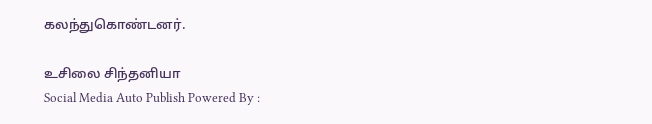கலந்துகொண்டனர்.

உசிலை சிந்தனியா
Social Media Auto Publish Powered By :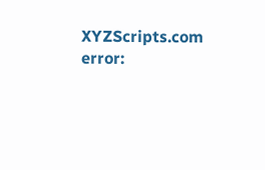XYZScripts.com
error: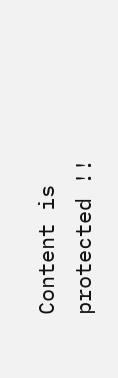Content is protected !!